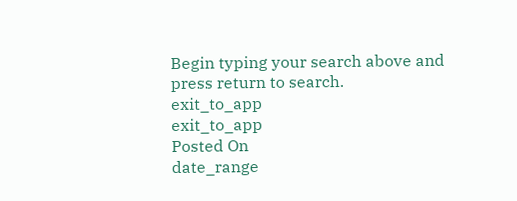Begin typing your search above and press return to search.
exit_to_app
exit_to_app
Posted On
date_range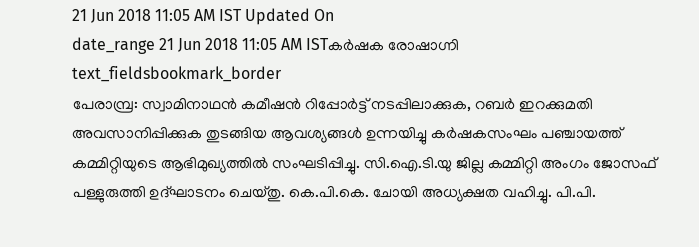21 Jun 2018 11:05 AM IST Updated On
date_range 21 Jun 2018 11:05 AM ISTകർഷക രോഷാഗ്നി
text_fieldsbookmark_border
പേരാമ്പ്ര: സ്വാമിനാഥൻ കമീഷൻ റിപ്പോർട്ട് നടപ്പിലാക്കുക, റബർ ഇറക്കുമതി അവസാനിപ്പിക്കുക തുടങ്ങിയ ആവശ്യങ്ങൾ ഉന്നയിച്ചു കർഷകസംഘം പഞ്ചായത്ത് കമ്മിറ്റിയുടെ ആഭിമുഖ്യത്തിൽ സംഘടിപ്പിച്ചു. സി.ഐ.ടി.യു ജില്ല കമ്മിറ്റി അംഗം ജോസഫ് പള്ളുരുത്തി ഉദ്ഘാടനം ചെയ്തു. കെ.പി.കെ. ചോയി അധ്യക്ഷത വഹിച്ചു. പി.പി.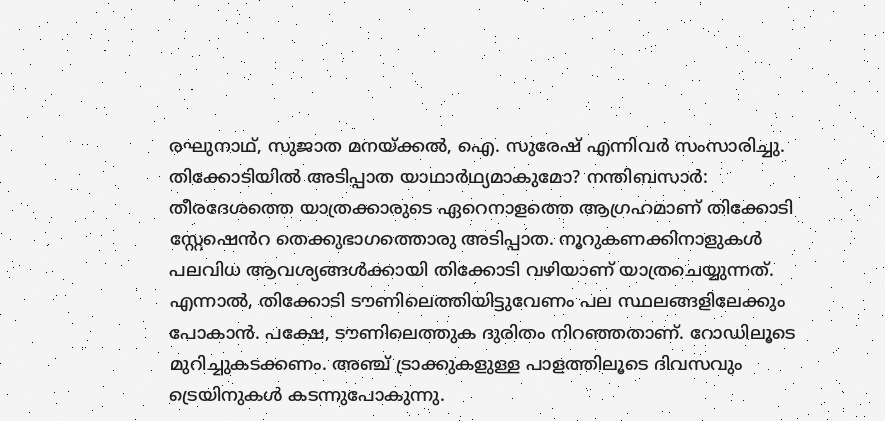രഘുനാഥ്, സുജാത മനയ്ക്കൽ, ഐ. സുരേഷ് എന്നിവർ സംസാരിച്ചു. തിക്കോടിയിൽ അടിപ്പാത യാഥാർഥ്യമാകുമോ? നന്തിബസാർ: തീരദേശത്തെ യാത്രക്കാരുടെ ഏറെനാളത്തെ ആഗ്രഹമാണ് തിക്കോടി സ്റ്റേഷെൻറ തെക്കുഭാഗത്തൊരു അടിപ്പാത. നൂറുകണക്കിനാളുകൾ പലവിധ ആവശ്യങ്ങൾക്കായി തിക്കോടി വഴിയാണ് യാത്രചെയ്യുന്നത്. എന്നാൽ, തിക്കോടി ടൗണിലെത്തിയിട്ടുവേണം പല സ്ഥലങ്ങളിലേക്കും പോകാൻ. പക്ഷേ, ടൗണിലെത്തുക ദുരിതം നിറഞ്ഞതാണ്. റോഡിലൂടെ മുറിച്ചുകടക്കണം. അഞ്ച് ട്രാക്കുകളുള്ള പാളത്തിലൂടെ ദിവസവും ട്രെയിനുകൾ കടന്നുപോകുന്നു.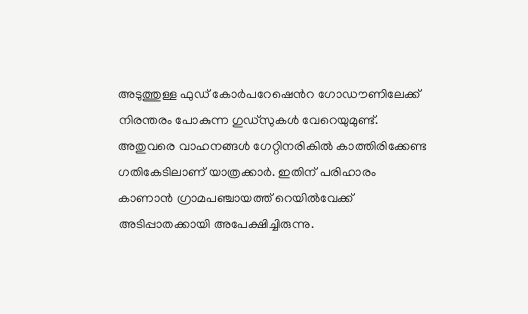അടുത്തുള്ള ഫുഡ് കോർപറേഷെൻറ ഗോഡൗണിലേക്ക് നിരന്തരം പോകുന്ന ഗുഡ്സുകൾ വേറെയുമുണ്ട്. അതുവരെ വാഹനങ്ങൾ ഗേറ്റിനരികിൽ കാത്തിരിക്കേണ്ട ഗതികേടിലാണ് യാത്രക്കാർ. ഇതിന് പരിഹാരം കാണാൻ ഗ്രാമപഞ്ചായത്ത് റെയിൽവേക്ക് അടിപ്പാതക്കായി അപേക്ഷിച്ചിരുന്നു.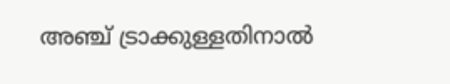അഞ്ച് ട്രാക്കുള്ളതിനാൽ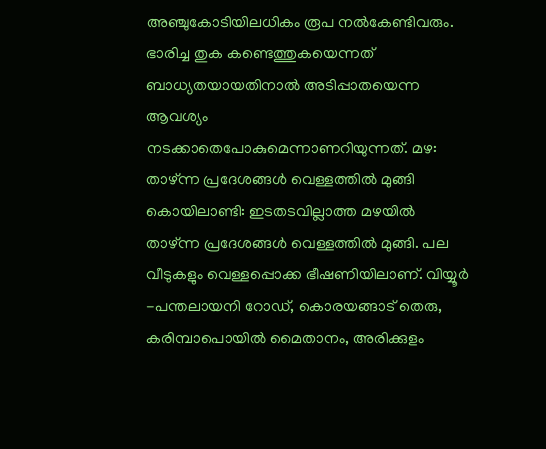അഞ്ചുകോടിയിലധികം രൂപ നൽകേണ്ടിവരും. ഭാരിച്ച തുക കണ്ടെത്തുകയെന്നത് ബാധ്യതയായതിനാൽ അടിപ്പാതയെന്ന ആവശ്യം നടക്കാതെപോകുമെന്നാണറിയുന്നത്. മഴ: താഴ്ന്ന പ്രദേശങ്ങൾ വെള്ളത്തിൽ മുങ്ങി കൊയിലാണ്ടി: ഇടതടവില്ലാത്ത മഴയിൽ താഴ്ന്ന പ്രദേശങ്ങൾ വെള്ളത്തിൽ മുങ്ങി. പല വീടുകളും വെള്ളപ്പൊക്ക ഭീഷണിയിലാണ്. വിയ്യൂർ -പന്തലായനി റോഡ്, കൊരയങ്ങാട് തെരു, കരിമ്പാപൊയിൽ മൈതാനം, അരിക്കുളം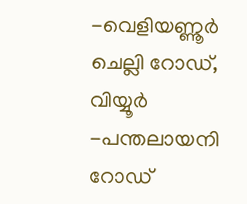-വെളിയണ്ണൂർ ചെല്ലി റോഡ്, വിയ്യൂർ -പന്തലായനി റോഡ്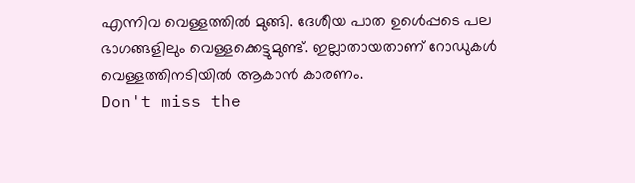എന്നിവ വെള്ളത്തിൽ മുങ്ങി. ദേശീയ പാത ഉൾെപ്പടെ പല ഭാഗങ്ങളിലും വെള്ളക്കെട്ടുമുണ്ട്. ഇല്ലാതായതാണ് റോഡുകൾ വെള്ളത്തിനടിയിൽ ആകാൻ കാരണം.
Don't miss the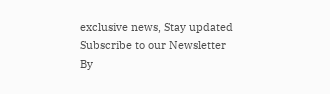exclusive news, Stay updated
Subscribe to our Newsletter
By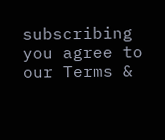subscribing you agree to our Terms &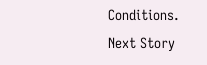Conditions.
Next Story